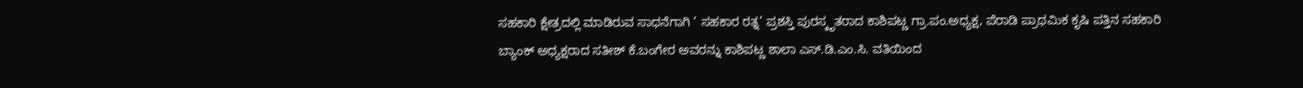ಸಹಕಾರಿ ಕ್ಷೇತ್ರದಲ್ಲಿ ಮಾಡಿರುವ ಸಾಧನೆಗಾಗಿ ‘ ಸಹಕಾರ ರತ್ನ’ ಪ್ರಶಸ್ತಿ ಪುರಸ್ಕೃತರಾದ ಕಾಶಿಪಟ್ಣ ಗ್ರಾ.ಪಂ.ಅಧ್ಯಕ್ಷ, ಪೆರಾಡಿ ಪ್ರಾಥಮಿಕ ಕೃಷಿ ಪತ್ತಿನ ಸಹಕಾರಿ ಬ್ಯಾಂಕ್ ಅಧ್ಯಕ್ಷರಾದ ಸತೀಶ್ ಕೆ.ಬಂಗೇರ ಅವರನ್ನು ಕಾಶಿಪಟ್ಣ ಶಾಲಾ ಎಸ್.ಡಿ.ಎಂ.ಸಿ. ವತಿಯಿಂದ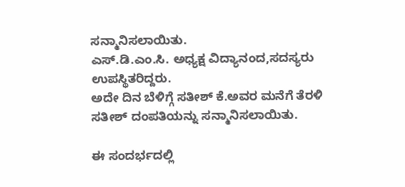ಸನ್ಮಾನಿಸಲಾಯಿತು.
ಎಸ್.ಡಿ.ಎಂ.ಸಿ. ಅಧ್ಯಕ್ಷ ವಿದ್ಯಾನಂದ,ಸದಸ್ಯರು ಉಪಸ್ಥಿತರಿದ್ದರು.
ಅದೇ ದಿನ ಬೆಳಿಗ್ಗೆ ಸತೀಶ್ ಕೆ.ಅವರ ಮನೆಗೆ ತೆರಳಿ ಸತೀಶ್ ದಂಪತಿಯನ್ನು ಸನ್ಮಾನಿಸಲಾಯಿತು.

ಈ ಸಂದರ್ಭದಲ್ಲಿ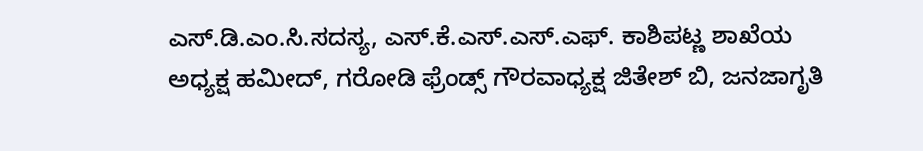ಎಸ್.ಡಿ.ಎಂ.ಸಿ.ಸದಸ್ಯ, ಎಸ್.ಕೆ.ಎಸ್.ಎಸ್.ಎಫ್. ಕಾಶಿಪಟ್ಣ ಶಾಖೆಯ ಅಧ್ಯಕ್ಷ ಹಮೀದ್, ಗರೋಡಿ ಫ್ರೆಂಡ್ಸ್ ಗೌರವಾಧ್ಯಕ್ಷ ಜಿತೇಶ್ ಬಿ, ಜನಜಾಗೃತಿ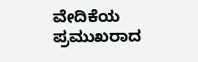ವೇದಿಕೆಯ ಪ್ರಮುಖರಾದ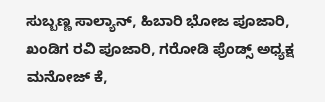ಸುಬ್ಬಣ್ಣ ಸಾಲ್ಯಾನ್, ಹಿಬಾರಿ ಭೋಜ ಪೂಜಾರಿ, ಖಂಡಿಗ ರವಿ ಪೂಜಾರಿ, ಗರೋಡಿ ಫ್ರೆಂಡ್ಸ್ ಅಧ್ಯಕ್ಷ ಮನೋಜ್ ಕೆ,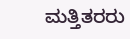ಮತ್ತಿತರರು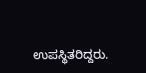ಉಪಸ್ಥಿತರಿದ್ದರು.